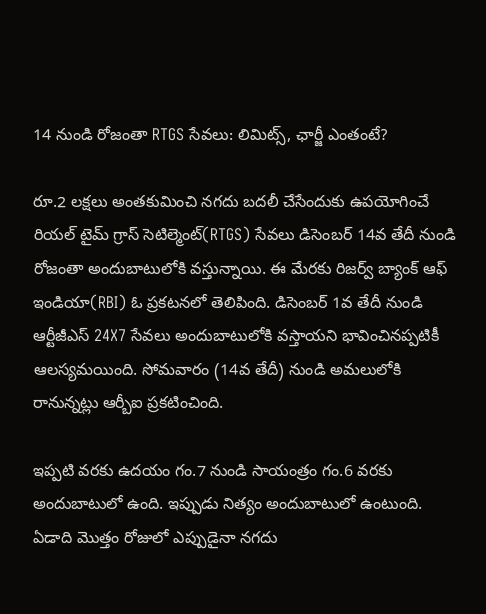14 నుండి రోజంతా RTGS సేవలు: లిమిట్స్, ఛార్జీ ఎంతంటే?

రూ.2 లక్షలు అంతకుమించి నగదు బదలీ చేసేందుకు ఉపయోగించే రియల్ టైమ్ గ్రాస్ సెటిల్మెంట్(RTGS) సేవలు డిసెంబర్ 14వ తేదీ నుండి రోజంతా అందుబాటులోకి వస్తున్నాయి. ఈ మేరకు రిజర్వ్ బ్యాంక్ ఆఫ్ ఇండియా(RBI) ఓ ప్రకటనలో తెలిపింది. డిసెంబర్ 1వ తేదీ నుండి ఆర్టీజీఎస్ 24X7 సేవలు అందుబాటులోకి వస్తాయని భావించినప్పటికీ ఆలస్యమయింది. సోమవారం (14వ తేదీ) నుండి అమలులోకి రానున్నట్లు ఆర్బీఐ ప్రకటించింది.

ఇప్పటి వరకు ఉదయం గం.7 నుండి సాయంత్రం గం.6 వరకు అందుబాటులో ఉంది. ఇప్పుడు నిత్యం అందుబాటులో ఉంటుంది. ఏడాది మొత్తం రోజులో ఎప్పుడైనా నగదు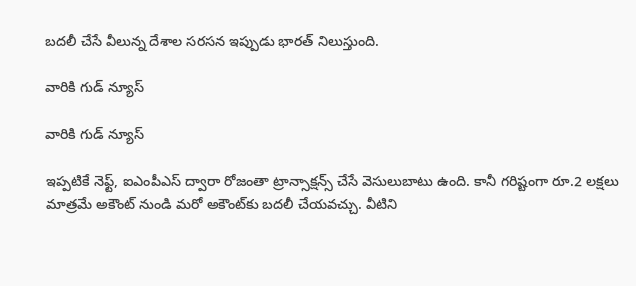బదలీ చేసే వీలున్న దేశాల సరసన ఇప్పుడు భారత్ నిలుస్తుంది.

వారికి గుడ్ న్యూస్

వారికి గుడ్ న్యూస్

ఇప్పటికే నెఫ్ట్, ఐఎంపీఎస్ ద్వారా రోజంతా ట్రాన్సాక్షన్స్ చేసే వెసులుబాటు ఉంది. కానీ గరిష్టంగా రూ.2 లక్షలు మాత్రమే అకౌంట్ నుండి మరో అకౌంట్‌కు బదలీ చేయవచ్చు. వీటిని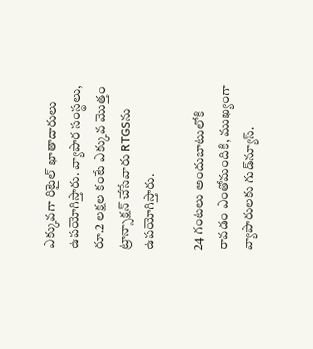ఎక్కువగా రిటైల్ ఖాతాదారులు ఉపయోగిస్తారు. వ్యాపార సంస్థలు, రూ.2 లక్షల కంటే ఎక్కువ మొత్తం ట్రాన్సాక్షన్ చేసేవారు RTGSను ఉపయోగిస్తారు.

24 గంటలు అందుబాటులోకి రావడం ఎంతోమందికి, ముఖ్యంగా వ్యాపారులకు గుడ్‌న్యూస్.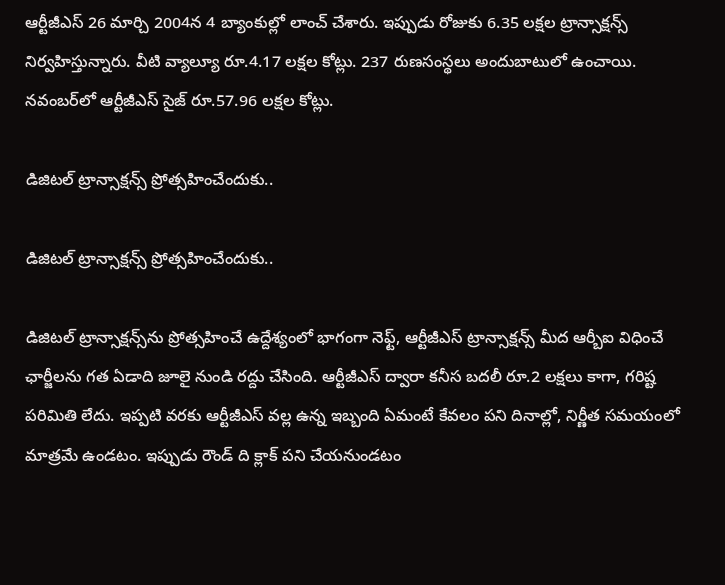ఆర్టీజీఎస్ 26 మార్చి 2004న 4 బ్యాంకుల్లో లాంచ్ చేశారు. ఇప్పుడు రోజుకు 6.35 లక్షల ట్రాన్సాక్షన్స్ నిర్వహిస్తున్నారు. వీటి వ్యాల్యూ రూ.4.17 లక్షల కోట్లు. 237 రుణసంస్థలు అందుబాటులో ఉంచాయి. నవంబర్‌లో ఆర్టీజీఎస్ సైజ్ రూ.57.96 లక్షల కోట్లు.

డిజిటల్ ట్రాన్సాక్షన్స్ ప్రోత్సహించేందుకు..

డిజిటల్ ట్రాన్సాక్షన్స్ ప్రోత్సహించేందుకు..

డిజిటల్ ట్రాన్సాక్షన్స్‌ను ప్రోత్సహించే ఉద్దేశ్యంలో భాగంగా నెఫ్ట్, ఆర్టీజీఎస్ ట్రాన్సాక్షన్స్ మీద ఆర్బీఐ విధించే ఛార్జీలను గత ఏడాది జూలై నుండి రద్దు చేసింది. ఆర్టీజీఎస్ ద్వారా కనీస బదలీ రూ.2 లక్షలు కాగా, గరిష్ట పరిమితి లేదు. ఇప్పటి వరకు ఆర్టీజీఎస్ వల్ల ఉన్న ఇబ్బంది ఏమంటే కేవలం పని దినాల్లో, నిర్ణీత సమయంలో మాత్రమే ఉండటం. ఇప్పుడు రౌండ్ ది క్లాక్ పని చేయనుండటం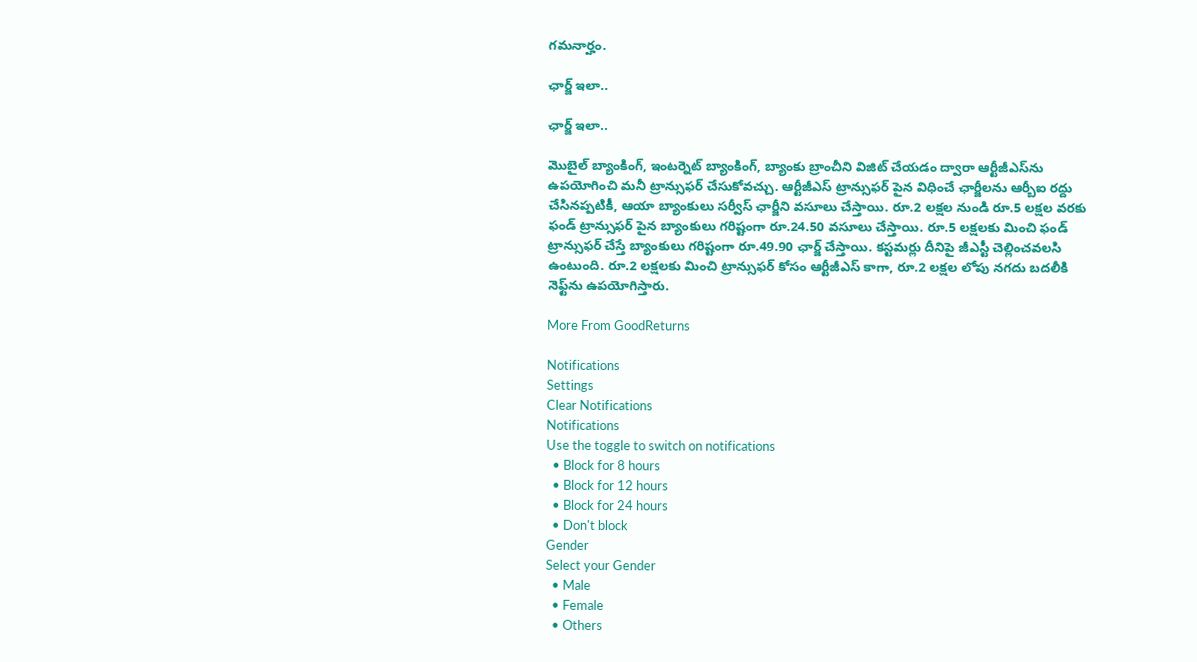గమనార్హం.

ఛార్జ్ ఇలా..

ఛార్జ్ ఇలా..

మొబైల్ బ్యాంకింగ్, ఇంటర్నెట్ బ్యాంకింగ్, బ్యాంకు బ్రాంచీని విజిట్ చేయడం ద్వారా ఆర్టీజీఎస్‌ను ఉపయోగించి మనీ ట్రాన్సుఫర్ చేసుకోవచ్చు. ఆర్టీజీఎస్ ట్రాన్సుఫర్ పైన విధించే ఛార్జీలను ఆర్బీఐ రద్దు చేసినప్పటికీ, ఆయా బ్యాంకులు సర్వీస్ ఛార్జీని వసూలు చేస్తాయి. రూ.2 లక్షల నుండి రూ.5 లక్షల వరకు ఫండ్ ట్రాన్సుఫర్ పైన బ్యాంకులు గరిష్టంగా రూ.24.50 వసూలు చేస్తాయి. రూ.5 లక్షలకు మించి ఫండ్ ట్రాన్సుఫర్ చేస్తే బ్యాంకులు గరిష్టంగా రూ.49.90 ఛార్జ్ చేస్తాయి. కస్టమర్లు దీనిపై జీఎస్టీ చెల్లించవలసి ఉంటుంది. రూ.2 లక్షలకు మించి ట్రాన్సుఫర్ కోసం ఆర్టీజీఎస్ కాగా, రూ.2 లక్షల లోపు నగదు బదలీకి నెఫ్ట్‌ను ఉపయోగిస్తారు.

More From GoodReturns

Notifications
Settings
Clear Notifications
Notifications
Use the toggle to switch on notifications
  • Block for 8 hours
  • Block for 12 hours
  • Block for 24 hours
  • Don't block
Gender
Select your Gender
  • Male
  • Female
  • Others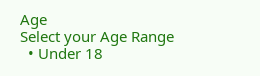Age
Select your Age Range
  • Under 18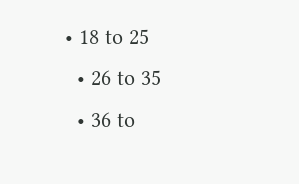• 18 to 25
  • 26 to 35
  • 36 to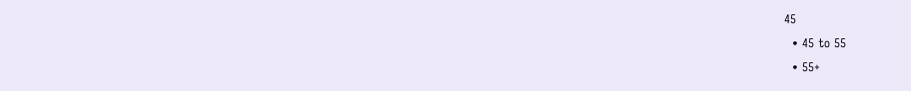45
  • 45 to 55
  • 55+